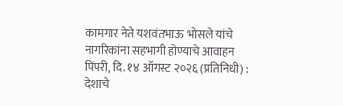कामगार नेते यशवंतभाऊ भोसले यांचे नागरिकांना सहभागी होण्याचे आवाहन
पिंपरी, दि. १४ ऑगस्ट २०२६ (प्रतिनिधी) : देशाचे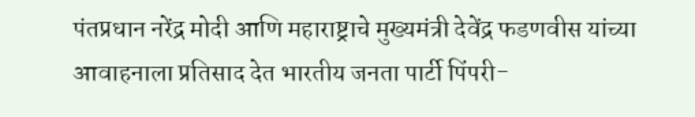पंतप्रधान नरेंद्र मोदी आणि महाराष्ट्राचे मुख्यमंत्री देवेंद्र फडणवीस यांच्या आवाहनाला प्रतिसाद देत भारतीय जनता पार्टी पिंपरी-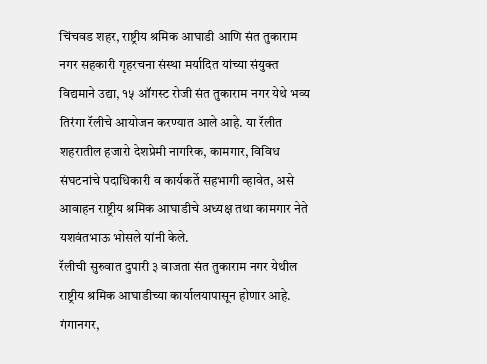चिंचवड शहर, राष्ट्रीय श्रमिक आघाडी आणि संत तुकाराम नगर सहकारी गृहरचना संस्था मर्यादित यांच्या संयुक्त विद्यमाने उद्या, १५ ऑगस्ट रोजी संत तुकाराम नगर येथे भव्य तिरंगा रॅलीचे आयोजन करण्यात आले आहे. या रॅलीत शहरातील हजारो देशप्रेमी नागरिक, कामगार, विविध संघटनांचे पदाधिकारी व कार्यकर्ते सहभागी व्हावेत, असे आवाहन राष्ट्रीय श्रमिक आघाडीचे अध्यक्ष तथा कामगार नेते यशवंतभाऊ भोसले यांनी केले.
रॅलीची सुरुवात दुपारी ३ वाजता संत तुकाराम नगर येथील राष्ट्रीय श्रमिक आघाडीच्या कार्यालयापासून होणार आहे. गंगानगर,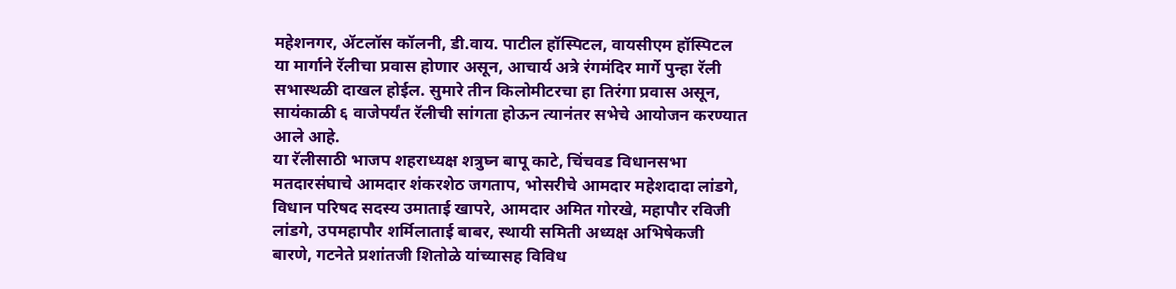महेशनगर, ॲटलॉस कॉलनी, डी.वाय. पाटील हॉस्पिटल, वायसीएम हॉस्पिटल या मार्गाने रॅलीचा प्रवास होणार असून, आचार्य अत्रे रंगमंदिर मार्गे पुन्हा रॅली सभास्थळी दाखल होईल. सुमारे तीन किलोमीटरचा हा तिरंगा प्रवास असून, सायंकाळी ६ वाजेपर्यंत रॅलीची सांगता होऊन त्यानंतर सभेचे आयोजन करण्यात आले आहे.
या रॅलीसाठी भाजप शहराध्यक्ष शत्रुघ्न बापू काटे, चिंचवड विधानसभा मतदारसंघाचे आमदार शंकरशेठ जगताप, भोसरीचे आमदार महेशदादा लांडगे, विधान परिषद सदस्य उमाताई खापरे, आमदार अमित गोरखे, महापौर रविजी लांडगे, उपमहापौर शर्मिलाताई बाबर, स्थायी समिती अध्यक्ष अभिषेकजी बारणे, गटनेते प्रशांतजी शितोळे यांच्यासह विविध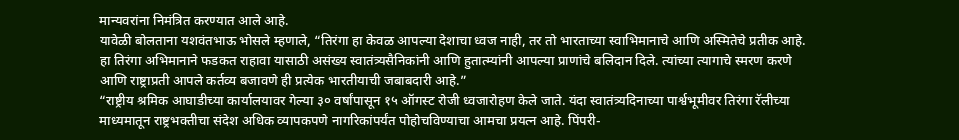मान्यवरांना निमंत्रित करण्यात आले आहे.
यावेळी बोलताना यशवंतभाऊ भोसले म्हणाले, “तिरंगा हा केवळ आपल्या देशाचा ध्वज नाही, तर तो भारताच्या स्वाभिमानाचे आणि अस्मितेचे प्रतीक आहे. हा तिरंगा अभिमानाने फडकत राहावा यासाठी असंख्य स्वातंत्र्यसैनिकांनी आणि हुतात्म्यांनी आपल्या प्राणांचे बलिदान दिले. त्यांच्या त्यागाचे स्मरण करणे आणि राष्ट्राप्रती आपले कर्तव्य बजावणे ही प्रत्येक भारतीयाची जबाबदारी आहे.”
“राष्ट्रीय श्रमिक आघाडीच्या कार्यालयावर गेल्या ३० वर्षांपासून १५ ऑगस्ट रोजी ध्वजारोहण केले जाते. यंदा स्वातंत्र्यदिनाच्या पार्श्वभूमीवर तिरंगा रॅलीच्या माध्यमातून राष्ट्रभक्तीचा संदेश अधिक व्यापकपणे नागरिकांपर्यंत पोहोचविण्याचा आमचा प्रयत्न आहे. पिंपरी-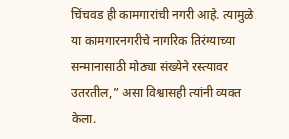चिंचवड ही कामगारांची नगरी आहे. त्यामुळे या कामगारनगरीचे नागरिक तिरंग्याच्या सन्मानासाठी मोठ्या संख्येने रस्त्यावर उतरतील,” असा विश्वासही त्यांनी व्यक्त केला.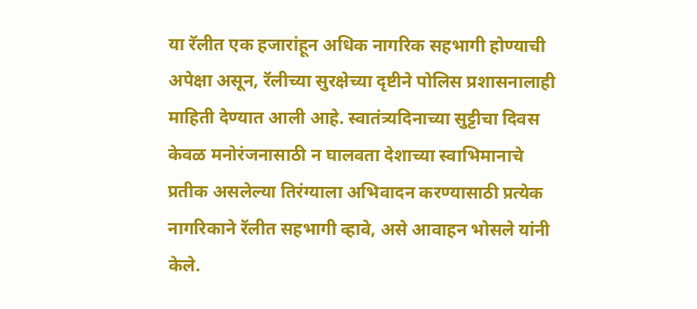या रॅलीत एक हजारांहून अधिक नागरिक सहभागी होण्याची अपेक्षा असून, रॅलीच्या सुरक्षेच्या दृष्टीने पोलिस प्रशासनालाही माहिती देण्यात आली आहे. स्वातंत्र्यदिनाच्या सुट्टीचा दिवस केवळ मनोरंजनासाठी न घालवता देशाच्या स्वाभिमानाचे प्रतीक असलेल्या तिरंग्याला अभिवादन करण्यासाठी प्रत्येक नागरिकाने रॅलीत सहभागी व्हावे, असे आवाहन भोसले यांनी केले.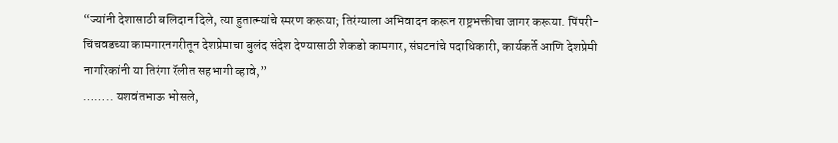“ज्यांनी देशासाठी बलिदान दिले, त्या हुतात्म्यांचे स्मरण करूया; तिरंग्याला अभिवादन करून राष्ट्रभक्तीचा जागर करूया. पिंपरी-चिंचवडच्या कामगारनगरीतून देशप्रेमाचा बुलंद संदेश देण्यासाठी शेकडो कामगार, संघटनांचे पदाधिकारी, कार्यकर्ते आणि देशप्रेमी नागरिकांनी या तिरंगा रॅलीत सहभागी व्हावे,”
…….. यशवंतभाऊ भोसले,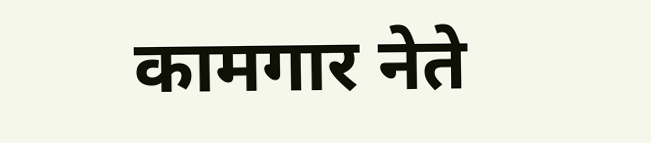कामगार नेते